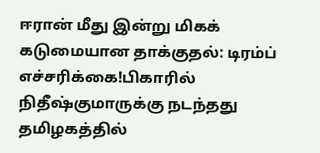ஈரான் மீது இன்று மிகக் கடுமையான தாக்குதல்: டிரம்ப் எச்சரிக்கை!பிகாரில் நிதீஷ்குமாருக்கு நடந்தது தமிழகத்தில்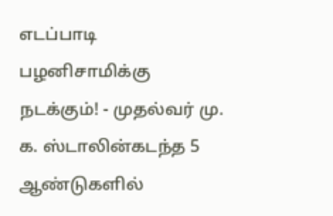எடப்பாடி பழனிசாமிக்கு நடக்கும்! - முதல்வர் மு. க. ஸ்டாலின்கடந்த 5 ஆண்டுகளில்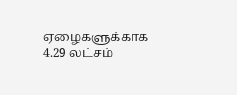ஏழைகளுக்காக 4.29 லட்சம்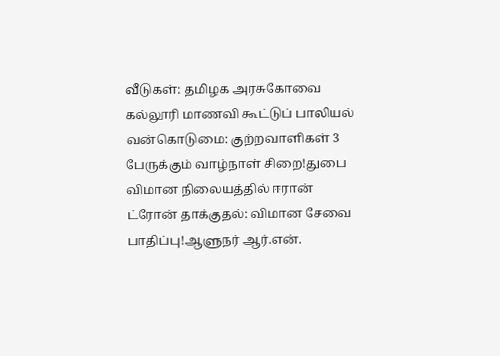வீடுகள்: தமிழக அரசுகோவை கல்லூரி மாணவி கூட்டுப் பாலியல் வன்கொடுமை: குற்றவாளிகள் 3 பேருக்கும் வாழ்நாள் சிறை!துபை விமான நிலையத்தில் ஈரான் ட்ரோன் தாக்குதல்: விமான சேவை பாதிப்பு!ஆளுநர் ஆர்.என்.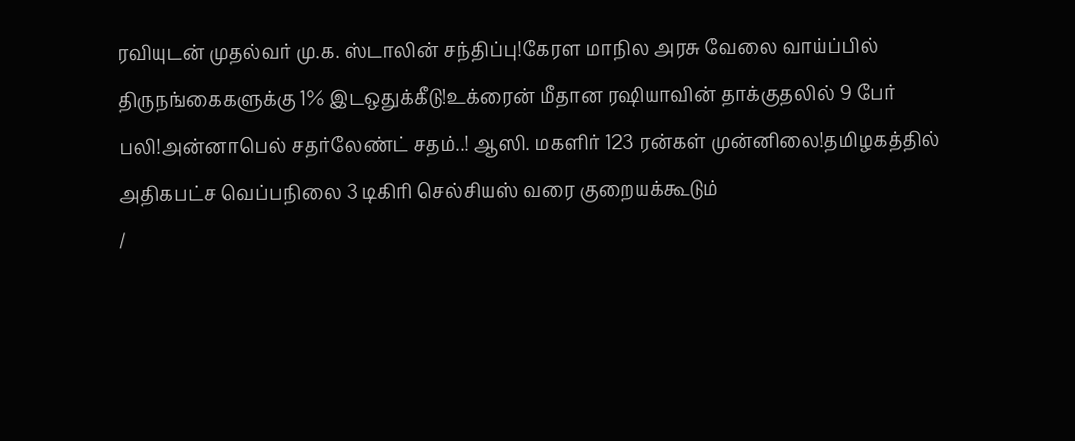ரவியுடன் முதல்வர் மு.க. ஸ்டாலின் சந்திப்பு!கேரள மாநில அரசு வேலை வாய்ப்பில் திருநங்கைகளுக்கு 1% இடஒதுக்கீடு!உக்ரைன் மீதான ரஷியாவின் தாக்குதலில் 9 பேர் பலி!அன்னாபெல் சதர்லேண்ட் சதம்..! ஆஸி. மகளிர் 123 ரன்கள் முன்னிலை!தமிழகத்தில் அதிகபட்ச வெப்பநிலை 3 டிகிரி செல்சியஸ் வரை குறையக்கூடும்
/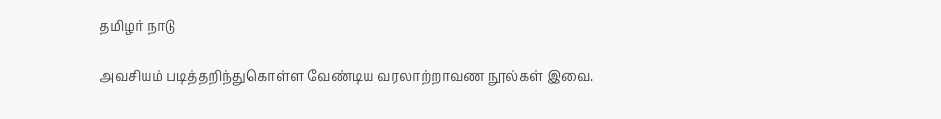தமிழர் நாடு

அவசியம் படித்தறிந்துகொள்ள வேண்டிய வரலாற்றாவண நூல்கள் இவை.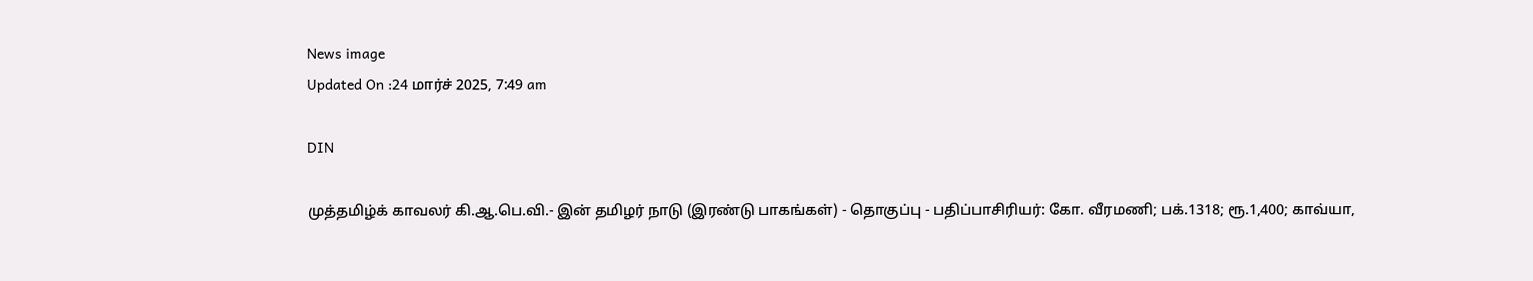News image
Updated On :24 மார்ச் 2025, 7:49 am

DIN

முத்தமிழ்க் காவலர் கி.ஆ.பெ.வி.- இன் தமிழர் நாடு (இரண்டு பாகங்கள்) - தொகுப்பு - பதிப்பாசிரியர்: கோ. வீரமணி; பக்.1318; ரூ.1,400; காவ்யா,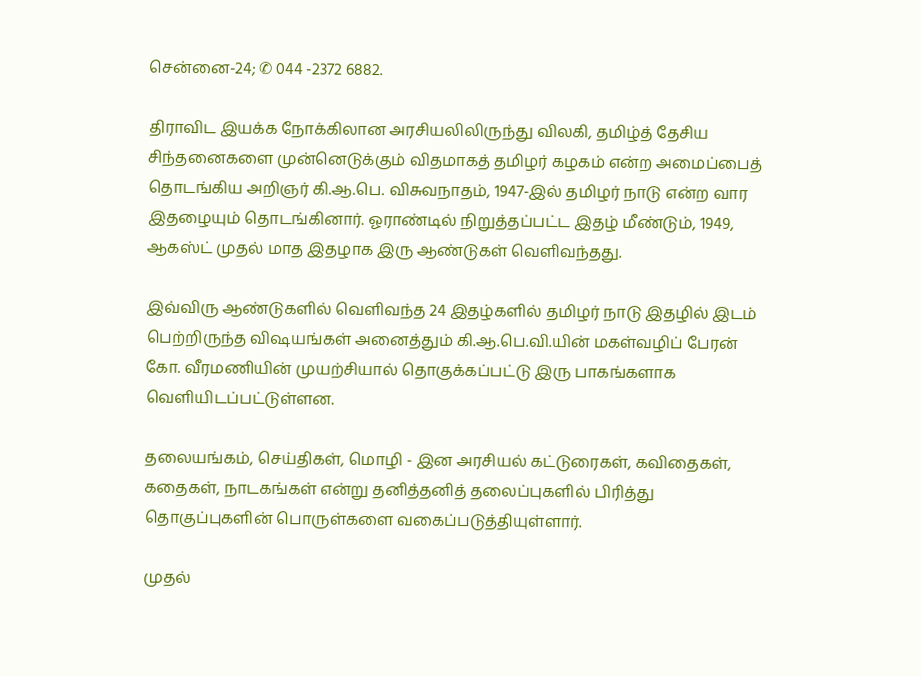சென்னை-24; ✆ 044 -2372 6882.

திராவிட இயக்க நோக்கிலான அரசியலிலிருந்து விலகி, தமிழ்த் தேசிய சிந்தனைகளை முன்னெடுக்கும் விதமாகத் தமிழர் கழகம் என்ற அமைப்பைத் தொடங்கிய அறிஞர் கி.ஆ.பெ. விசுவநாதம், 1947-இல் தமிழர் நாடு என்ற வார இதழையும் தொடங்கினார். ஓராண்டில் நிறுத்தப்பட்ட இதழ் மீண்டும், 1949, ஆகஸ்ட் முதல் மாத இதழாக இரு ஆண்டுகள் வெளிவந்தது.

இவ்விரு ஆண்டுகளில் வெளிவந்த 24 இதழ்களில் தமிழர் நாடு இதழில் இடம் பெற்றிருந்த விஷயங்கள் அனைத்தும் கி.ஆ.பெ.வி.யின் மகள்வழிப் பேரன் கோ. வீரமணியின் முயற்சியால் தொகுக்கப்பட்டு இரு பாகங்களாக வெளியிடப்பட்டுள்ளன.

தலையங்கம், செய்திகள், மொழி - இன அரசியல் கட்டுரைகள், கவிதைகள், கதைகள், நாடகங்கள் என்று தனித்தனித் தலைப்புகளில் பிரித்து தொகுப்புகளின் பொருள்களை வகைப்படுத்தியுள்ளார்.

முதல்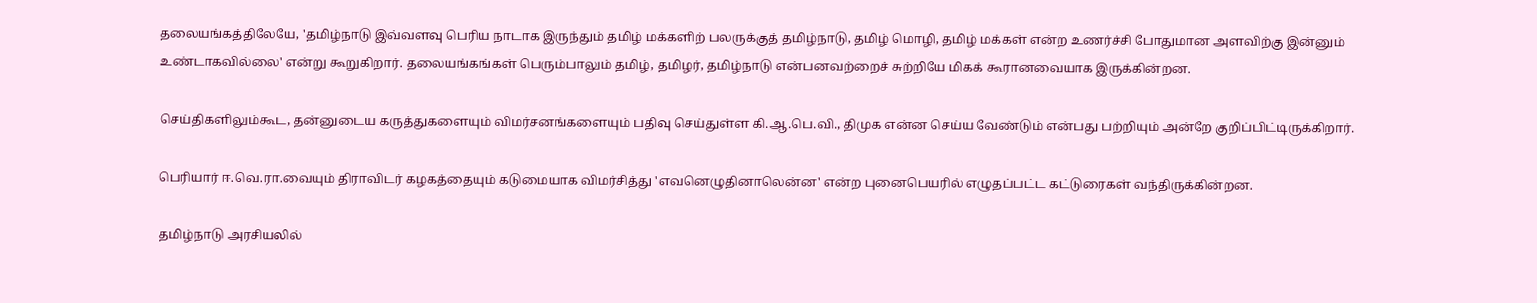தலையங்கத்திலேயே, 'தமிழ்நாடு இவ்வளவு பெரிய நாடாக இருந்தும் தமிழ் மக்களிற் பலருக்குத் தமிழ்நாடு, தமிழ் மொழி, தமிழ் மக்கள் என்ற உணர்ச்சி போதுமான அளவிற்கு இன்னும் உண்டாகவில்லை' என்று கூறுகிறார். தலையங்கங்கள் பெரும்பாலும் தமிழ், தமிழர், தமிழ்நாடு என்பனவற்றைச் சுற்றியே மிகக் கூரானவையாக இருக்கின்றன.

செய்திகளிலும்கூட, தன்னுடைய கருத்துகளையும் விமர்சனங்களையும் பதிவு செய்துள்ள கி.ஆ.பெ.வி., திமுக என்ன செய்ய வேண்டும் என்பது பற்றியும் அன்றே குறிப்பிட்டிருக்கிறார்.

பெரியார் ஈ.வெ.ரா.வையும் திராவிடர் கழகத்தையும் கடுமையாக விமர்சித்து 'எவனெழுதினாலென்ன' என்ற புனைபெயரில் எழுதப்பட்ட கட்டுரைகள் வந்திருக்கின்றன.

தமிழ்நாடு அரசியலில்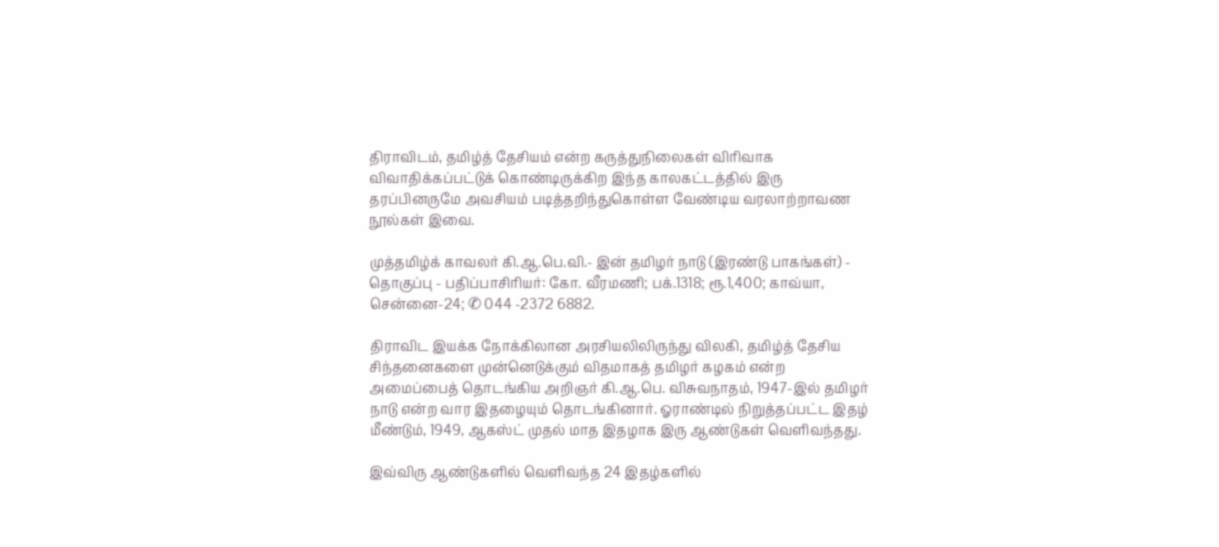திராவிடம், தமிழ்த் தேசியம் என்ற கருத்துநிலைகள் விரிவாக விவாதிக்கப்பட்டுக் கொண்டிருக்கிற இந்த காலகட்டத்தில் இரு தரப்பினருமே அவசியம் படித்தறிந்துகொள்ள வேண்டிய வரலாற்றாவண நூல்கள் இவை.

முத்தமிழ்க் காவலர் கி.ஆ.பெ.வி.- இன் தமிழர் நாடு (இரண்டு பாகங்கள்) - தொகுப்பு - பதிப்பாசிரியர்: கோ. வீரமணி; பக்.1318; ரூ.1,400; காவ்யா, சென்னை-24; ✆ 044 -2372 6882.

திராவிட இயக்க நோக்கிலான அரசியலிலிருந்து விலகி, தமிழ்த் தேசிய சிந்தனைகளை முன்னெடுக்கும் விதமாகத் தமிழர் கழகம் என்ற அமைப்பைத் தொடங்கிய அறிஞர் கி.ஆ.பெ. விசுவநாதம், 1947-இல் தமிழர் நாடு என்ற வார இதழையும் தொடங்கினார். ஓராண்டில் நிறுத்தப்பட்ட இதழ் மீண்டும், 1949, ஆகஸ்ட் முதல் மாத இதழாக இரு ஆண்டுகள் வெளிவந்தது.

இவ்விரு ஆண்டுகளில் வெளிவந்த 24 இதழ்களில்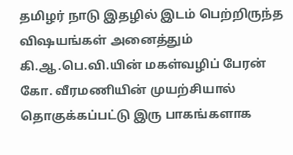தமிழர் நாடு இதழில் இடம் பெற்றிருந்த விஷயங்கள் அனைத்தும் கி.ஆ.பெ.வி.யின் மகள்வழிப் பேரன் கோ. வீரமணியின் முயற்சியால் தொகுக்கப்பட்டு இரு பாகங்களாக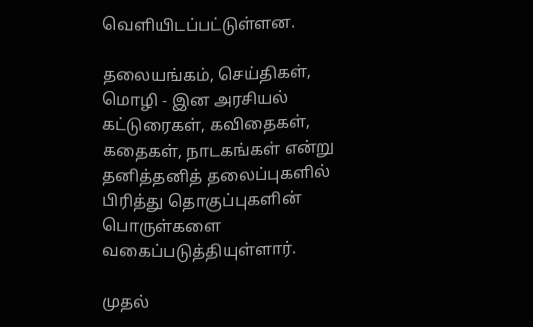வெளியிடப்பட்டுள்ளன.

தலையங்கம், செய்திகள், மொழி - இன அரசியல் கட்டுரைகள், கவிதைகள், கதைகள், நாடகங்கள் என்று தனித்தனித் தலைப்புகளில் பிரித்து தொகுப்புகளின் பொருள்களை வகைப்படுத்தியுள்ளார்.

முதல்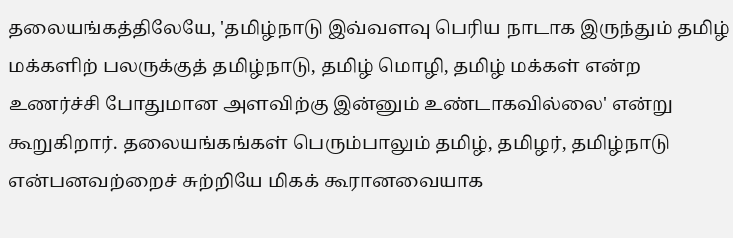தலையங்கத்திலேயே, 'தமிழ்நாடு இவ்வளவு பெரிய நாடாக இருந்தும் தமிழ் மக்களிற் பலருக்குத் தமிழ்நாடு, தமிழ் மொழி, தமிழ் மக்கள் என்ற உணர்ச்சி போதுமான அளவிற்கு இன்னும் உண்டாகவில்லை' என்று கூறுகிறார். தலையங்கங்கள் பெரும்பாலும் தமிழ், தமிழர், தமிழ்நாடு என்பனவற்றைச் சுற்றியே மிகக் கூரானவையாக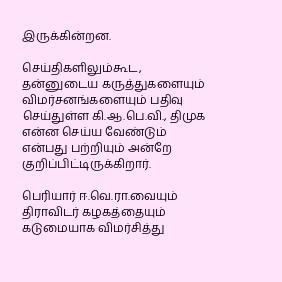இருக்கின்றன.

செய்திகளிலும்கூட, தன்னுடைய கருத்துகளையும் விமர்சனங்களையும் பதிவு செய்துள்ள கி.ஆ.பெ.வி., திமுக என்ன செய்ய வேண்டும் என்பது பற்றியும் அன்றே குறிப்பிட்டிருக்கிறார்.

பெரியார் ஈ.வெ.ரா.வையும் திராவிடர் கழகத்தையும் கடுமையாக விமர்சித்து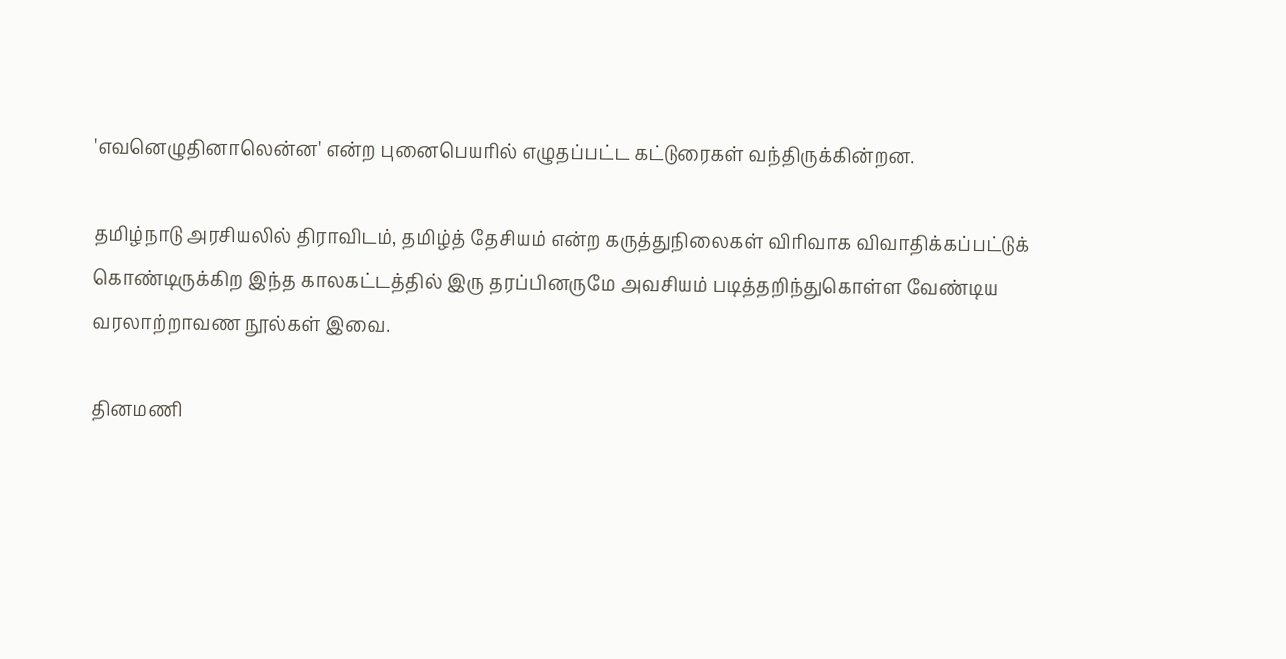'எவனெழுதினாலென்ன' என்ற புனைபெயரில் எழுதப்பட்ட கட்டுரைகள் வந்திருக்கின்றன.

தமிழ்நாடு அரசியலில் திராவிடம், தமிழ்த் தேசியம் என்ற கருத்துநிலைகள் விரிவாக விவாதிக்கப்பட்டுக் கொண்டிருக்கிற இந்த காலகட்டத்தில் இரு தரப்பினருமே அவசியம் படித்தறிந்துகொள்ள வேண்டிய வரலாற்றாவண நூல்கள் இவை.

தினமணி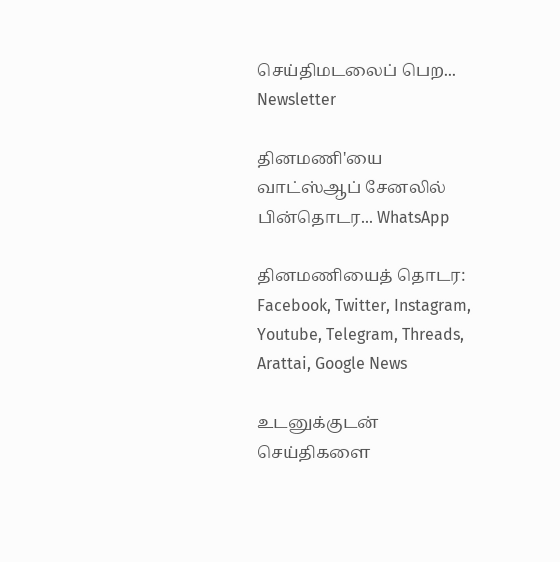செய்திமடலைப் பெற... Newsletter

தினமணி'யை வாட்ஸ்ஆப் சேனலில் பின்தொடர... WhatsApp

தினமணியைத் தொடர: Facebook, Twitter, Instagram, Youtube, Telegram, Threads, Arattai, Google News

உடனுக்குடன் செய்திகளை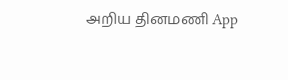அறிய தினமணி App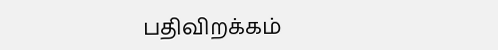பதிவிறக்கம்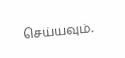செய்யவும்.